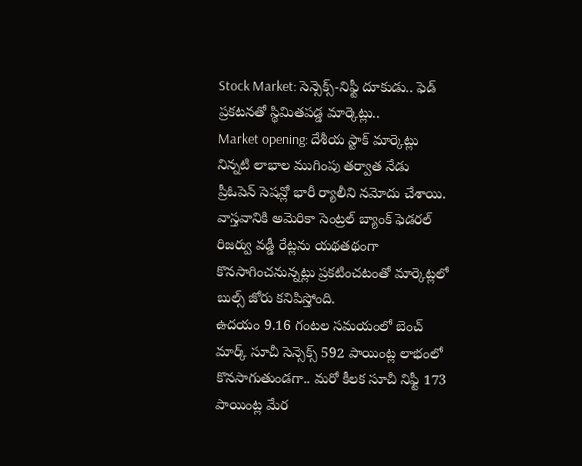Stock Market: సెన్సెక్స్-నిఫ్టీ దూకుడు.. ఫెడ్ ప్రకటనతో స్థిమితపడ్డ మార్కెట్లు..
Market opening: దేశీయ స్టాక్ మార్కెట్లు నిన్నటి లాభాల ముగింపు తర్వాత నేడు ప్రీఓపెన్ సెషన్లో భారీ ర్యాలీని నమోదు చేశాయి. వాస్తవానికి అమెరికా సెంట్రల్ బ్యాంక్ ఫెడరల్ రిజర్వు వడ్డీ రేట్లను యథతథంగా కొనసాగించనున్నట్లు ప్రకటించటంతో మార్కెట్లలో బుల్స్ జోరు కనిపిస్తోంది.
ఉదయం 9.16 గంటల సమయంలో బెంచ్ మార్క్ సూచీ సెన్సెక్స్ 592 పాయింట్ల లాభంలో కొనసాగుతుండగా.. మరో కీలక సూచీ నిఫ్టీ 173 పాయింట్ల మేర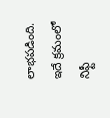లాభపడింది. ఇదే క్రమంలో నిఫ్టీ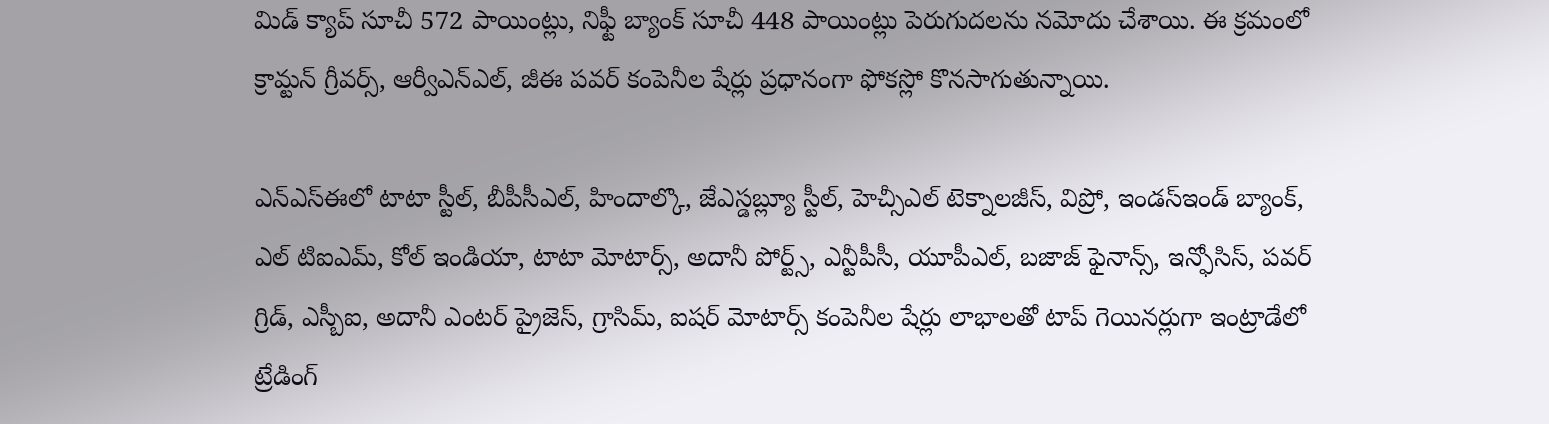మిడ్ క్యాప్ సూచీ 572 పాయింట్లు, నిఫ్టీ బ్యాంక్ సూచీ 448 పాయింట్లు పెరుగుదలను నమోదు చేశాయి. ఈ క్రమంలో క్రామ్టన్ గ్రీవర్స్, ఆర్వీఎన్ఎల్, జీఈ పవర్ కంపెనీల షేర్లు ప్రధానంగా ఫోకస్లో కొనసాగుతున్నాయి.

ఎన్ఎస్ఈలో టాటా స్టీల్, బీపీసీఎల్, హిందాల్కొ, జేఎస్డబ్ల్యూ స్టీల్, హెచ్సీఎల్ టెక్నాలజీస్, విప్రో, ఇండస్ఇండ్ బ్యాంక్, ఎల్ టిఐఎమ్, కోల్ ఇండియా, టాటా మోటార్స్, అదానీ పోర్ట్స్, ఎన్టీపీసీ, యూపీఎల్, బజాజ్ ఫైనాన్స్, ఇన్ఫోసిస్, పవర్ గ్రిడ్, ఎస్బీఐ, అదానీ ఎంటర్ ప్రైజెస్, గ్రాసిమ్, ఐషర్ మోటార్స్ కంపెనీల షేర్లు లాభాలతో టాప్ గెయినర్లుగా ఇంట్రాడేలో ట్రేడింగ్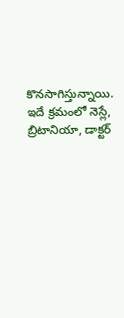కొనసాగిస్తున్నాయి.
ఇదే క్రమంలో నెస్లే, బ్రిటానియా, డాక్టర్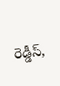రెడ్డీస్,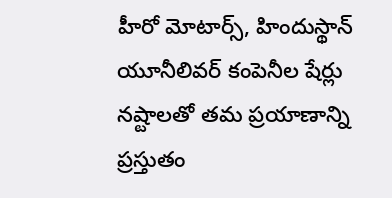హీరో మోటార్స్, హిందుస్థాన్ యూనీలివర్ కంపెనీల షేర్లు నష్టాలతో తమ ప్రయాణాన్ని ప్రస్తుతం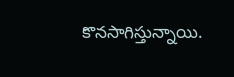కొనసాగిస్తున్నాయి.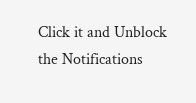Click it and Unblock the Notifications